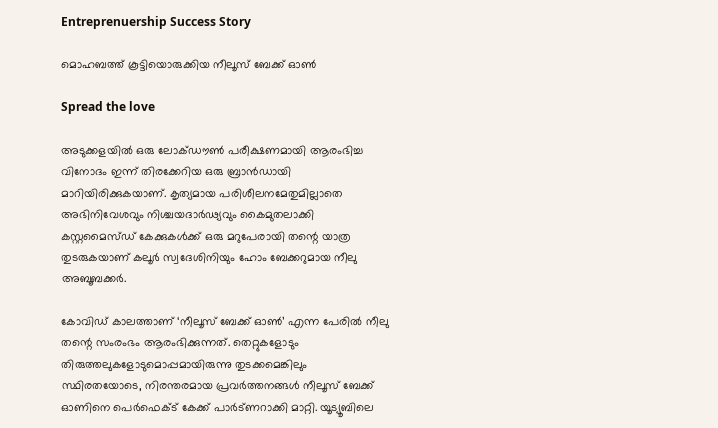Entreprenuership Success Story

മൊഹബത്ത് കൂട്ടിയൊരുക്കിയ നീലൂസ് ബേക്ക് ഓണ്‍

Spread the love

അടുക്കളയില്‍ ഒരു ലോക്ഡൗണ്‍ പരീക്ഷണമായി ആരംഭിച്ച വിനോദം ഇന്ന് തിരക്കേറിയ ഒരു ബ്രാന്‍ഡായി മാറിയിരിക്കുകയാണ്. കൃത്യമായ പരിശീലനമേതുമില്ലാതെ അഭിനിവേശവും നിശ്ചയദാര്‍ഢ്യവും കൈമുതലാക്കി കസ്റ്റമൈസ്ഡ് കേക്കുകള്‍ക്ക് ഒരു മറുപേരായി തന്റെ യാത്ര തുടരുകയാണ് കലൂര്‍ സ്വദേശിനിയും ഹോം ബേക്കറുമായ നീലു അബൂബക്കര്‍.

കോവിഡ് കാലത്താണ് ‘നീലൂസ് ബേക്ക് ഓണ്‍’ എന്ന പേരില്‍ നീലു തന്റെ സംരംഭം ആരംഭിക്കുന്നത്. തെറ്റുകളോടും തിരുത്തലുകളോടുമൊപ്പമായിരുന്നു തുടക്കമെങ്കിലും സ്ഥിരതയോടെ, നിരന്തരമായ പ്രവര്‍ത്തനങ്ങള്‍ നീലൂസ് ബേക്ക് ഓണിനെ പെര്‍ഫെക്ട് കേക്ക് പാര്‍ട്ണറാക്കി മാറ്റി. യൂട്യൂബിലെ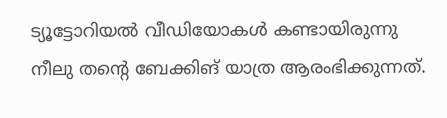ട്യൂട്ടോറിയല്‍ വീഡിയോകള്‍ കണ്ടായിരുന്നു നീലു തന്റെ ബേക്കിങ് യാത്ര ആരംഭിക്കുന്നത്.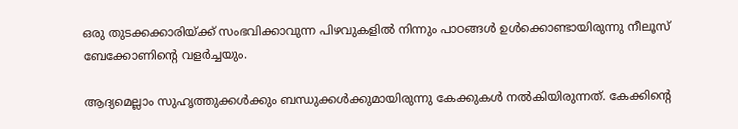ഒരു തുടക്കക്കാരിയ്ക്ക് സംഭവിക്കാവുന്ന പിഴവുകളില്‍ നിന്നും പാഠങ്ങള്‍ ഉള്‍ക്കൊണ്ടായിരുന്നു നീലൂസ് ബേക്കോണിന്റെ വളര്‍ച്ചയും.

ആദ്യമെല്ലാം സുഹൃത്തുക്കള്‍ക്കും ബന്ധുക്കള്‍ക്കുമായിരുന്നു കേക്കുകള്‍ നല്‍കിയിരുന്നത്. കേക്കിന്റെ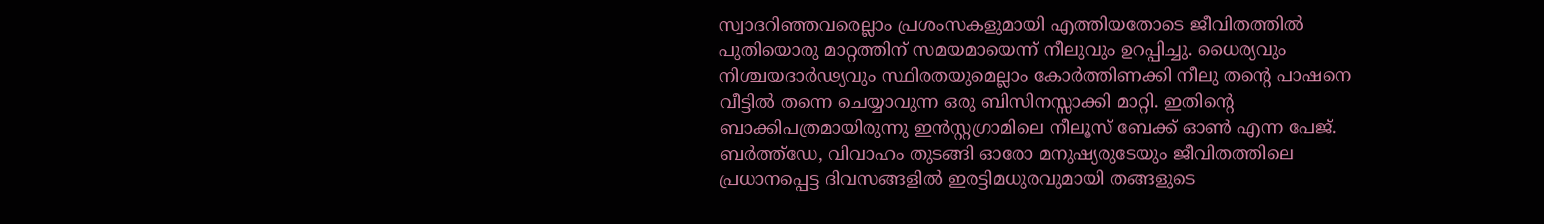സ്വാദറിഞ്ഞവരെല്ലാം പ്രശംസകളുമായി എത്തിയതോടെ ജീവിതത്തില്‍ പുതിയൊരു മാറ്റത്തിന് സമയമായെന്ന് നീലുവും ഉറപ്പിച്ചു. ധൈര്യവും നിശ്ചയദാര്‍ഢ്യവും സ്ഥിരതയുമെല്ലാം കോര്‍ത്തിണക്കി നീലു തന്റെ പാഷനെ വീട്ടില്‍ തന്നെ ചെയ്യാവുന്ന ഒരു ബിസിനസ്സാക്കി മാറ്റി. ഇതിന്റെ ബാക്കിപത്രമായിരുന്നു ഇന്‍സ്റ്റഗ്രാമിലെ നീലൂസ് ബേക്ക് ഓണ്‍ എന്ന പേജ്. ബര്‍ത്ത്‌ഡേ, വിവാഹം തുടങ്ങി ഓരോ മനുഷ്യരുടേയും ജീവിതത്തിലെ പ്രധാനപ്പെട്ട ദിവസങ്ങളില്‍ ഇരട്ടിമധുരവുമായി തങ്ങളുടെ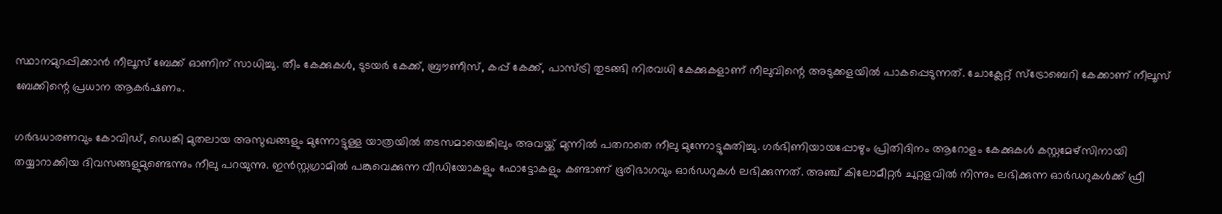സ്ഥാനമുറപ്പിക്കാന്‍ നീലൂസ് ബേക്ക് ഓണിന് സാധിച്ചു. തീം കേക്കുകള്‍, ടുടയര്‍ കേക്ക്, ബ്രൗണീസ്, കപ്പ് കേക്ക്, പാസ്ട്രി തുടങ്ങി നിരവധി കേക്കുകളാണ് നീലുവിന്റെ അടുക്കളയില്‍ പാകപ്പെടുന്നത്. ചോക്ലേറ്റ് സ്‌ട്രോബെറി കേക്കാണ് നീലൂസ് ബേക്കിന്റെ പ്രധാന ആകര്‍ഷണം.

ഗര്‍ഭധാരണവും കോവിഡ്, ഡെങ്കി മുതലായ അസുഖങ്ങളും മുന്നോട്ടുള്ള യാത്രയില്‍ തടസമായെങ്കിലും അവയ്ക്ക് മുന്നില്‍ പതറാതെ നീലു മുന്നോട്ടുകുതിച്ചു. ഗര്‍ഭിണിയായപ്പോഴും പ്രിതിദിനം ആറോളം കേക്കുകള്‍ കസ്റ്റമേഴ്‌സിനായി തയ്യാറാക്കിയ ദിവസങ്ങളുമുണ്ടെന്നും നീലു പറയുന്നു. ഇന്‍സ്റ്റഗ്രാമില്‍ പങ്കുവെക്കുന്ന വീഡിയോകളും ഫോട്ടോകളും കണ്ടാണ് ഭൂരിഭാഗവും ഓര്‍ഡറുകള്‍ ലഭിക്കുന്നത്. അഞ്ച് കിലോമീറ്റര്‍ ചുറ്റളവില്‍ നിന്നും ലഭിക്കുന്ന ഓര്‍ഡറുകള്‍ക്ക് ഫ്രീ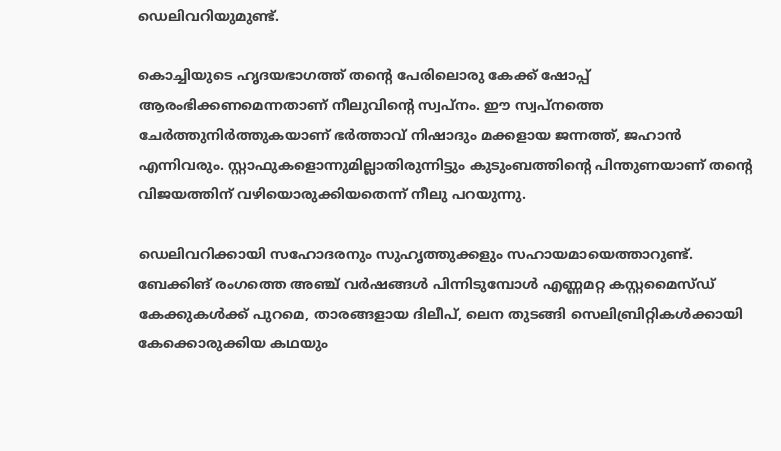ഡെലിവറിയുമുണ്ട്.

കൊച്ചിയുടെ ഹൃദയഭാഗത്ത് തന്റെ പേരിലൊരു കേക്ക് ഷോപ്പ് ആരംഭിക്കണമെന്നതാണ് നീലുവിന്റെ സ്വപ്‌നം. ഈ സ്വപ്‌നത്തെ ചേര്‍ത്തുനിര്‍ത്തുകയാണ് ഭര്‍ത്താവ് നിഷാദും മക്കളായ ജന്നത്ത്, ജഹാന്‍ എന്നിവരും. സ്റ്റാഫുകളൊന്നുമില്ലാതിരുന്നിട്ടും കുടുംബത്തിന്റെ പിന്തുണയാണ് തന്റെ വിജയത്തിന് വഴിയൊരുക്കിയതെന്ന് നീലു പറയുന്നു.

ഡെലിവറിക്കായി സഹോദരനും സുഹൃത്തുക്കളും സഹായമായെത്താറുണ്ട്. ബേക്കിങ് രംഗത്തെ അഞ്ച് വര്‍ഷങ്ങള്‍ പിന്നിടുമ്പോള്‍ എണ്ണമറ്റ കസ്റ്റമൈസ്ഡ് കേക്കുകള്‍ക്ക് പുറമെ, താരങ്ങളായ ദിലീപ്, ലെന തുടങ്ങി സെലിബ്രിറ്റികള്‍ക്കായി കേക്കൊരുക്കിയ കഥയും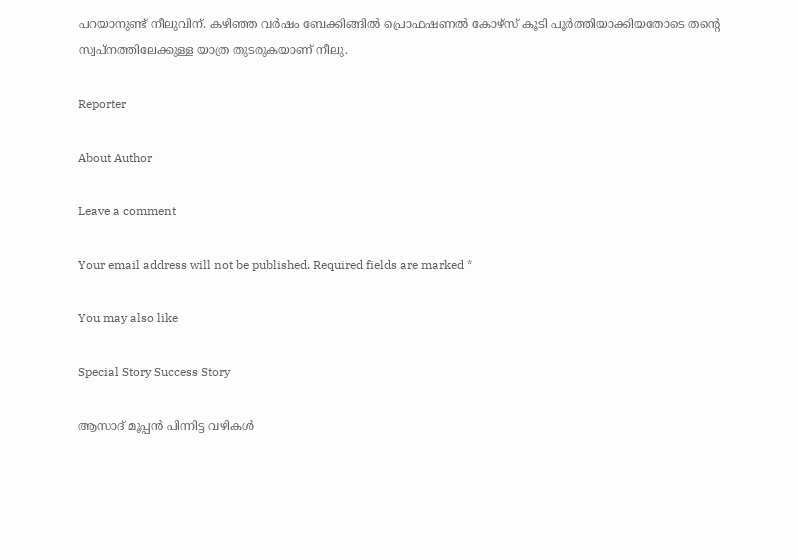പറയാനുണ്ട് നീലുവിന്. കഴിഞ്ഞ വര്‍ഷം ബേക്കിങ്ങില്‍ പ്രൊഫഷണല്‍ കോഴ്‌സ് കൂടി പൂര്‍ത്തിയാക്കിയതോടെ തന്റെ സ്വപ്‌നത്തിലേക്കുള്ള യാത്ര തുടരുകയാണ് നീലു.

Reporter

About Author

Leave a comment

Your email address will not be published. Required fields are marked *

You may also like

Special Story Success Story

ആസാദ് മൂപ്പന്‍ പിന്നിട്ട വഴികള്‍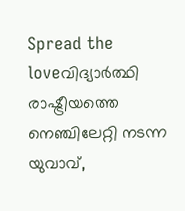Spread the loveവിദ്യാര്‍ത്ഥി രാഷ്ട്രീയത്തെ നെഞ്ചിലേറ്റി നടന്ന യുവാവ്,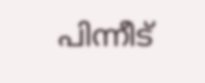പിന്നീട്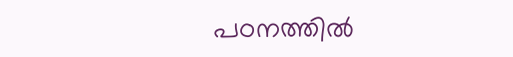പഠനത്തില്‍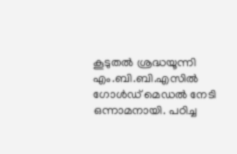കൂടുതല്‍ ശ്രദ്ധയൂന്നി എം.ബി.ബി.എസില്‍ ഗോള്‍ഡ് മെഡല്‍ നേടി ഒന്നാമനായി. പഠിച്ച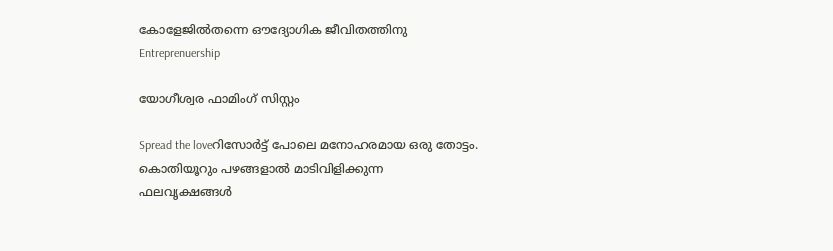കോളേജില്‍തന്നെ ഔദ്യോഗിക ജീവിതത്തിനു
Entreprenuership

യോഗീശ്വര ഫാമിംഗ് സിസ്റ്റം

Spread the loveറിസോര്‍ട്ട് പോലെ മനോഹരമായ ഒരു തോട്ടം. കൊതിയൂറും പഴങ്ങളാല്‍ മാടിവിളിക്കുന്ന ഫലവൃക്ഷങ്ങള്‍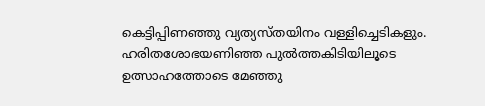കെട്ടിപ്പിണഞ്ഞു വ്യത്യസ്തയിനം വള്ളിച്ചെടികളും. ഹരിതശോഭയണിഞ്ഞ പുല്‍ത്തകിടിയിലൂടെ ഉത്സാഹത്തോടെ മേഞ്ഞു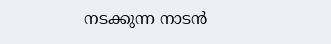നടക്കുന്ന നാടന്‍